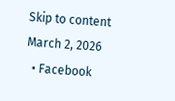Skip to content
March 2, 2026
  • Facebook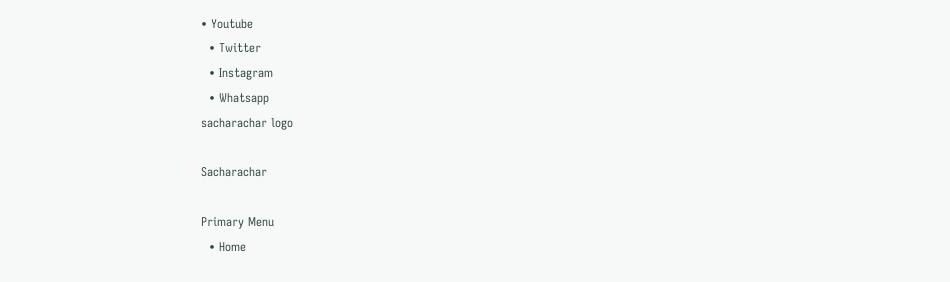• Youtube
  • Twitter
  • Instagram
  • Whatsapp
sacharachar logo

Sacharachar

Primary Menu
  • Home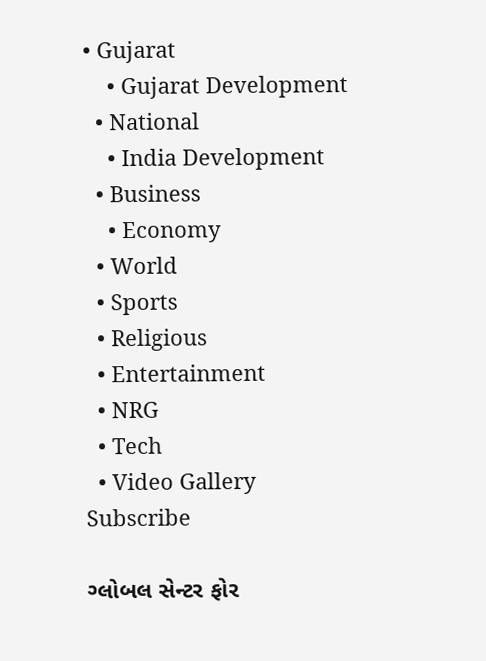• Gujarat
    • Gujarat Development
  • National
    • India Development
  • Business
    • Economy
  • World
  • Sports
  • Religious
  • Entertainment
  • NRG
  • Tech
  • Video Gallery
Subscribe

ગ્લોબલ સેન્ટર ફોર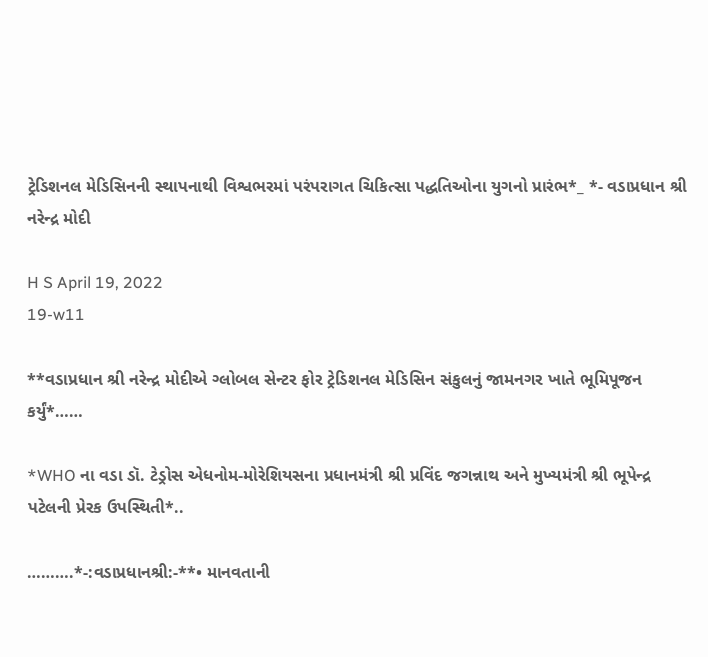ટ્રેડિશનલ મેડિસિનની સ્થાપનાથી વિશ્વભરમાં પરંપરાગત ચિકિત્સા પદ્ધતિઓના યુગનો પ્રારંભ*_ *- વડાપ્રધાન શ્રી નરેન્દ્ર મોદી

H S April 19, 2022
19-w11

**વડાપ્રધાન શ્રી નરેન્દ્ર મોદીએ ગ્લોબલ સેન્ટર ફોર ટ્રેડિશનલ મેડિસિન સંકુલનું જામનગર ખાતે ભૂમિપૂજન કર્યું*……

*WHO ના વડા ડૉ. ટેડ્રોસ એધનોમ-મોરેશિયસના પ્રધાનમંત્રી શ્રી પ્રવિંદ જગન્નાથ અને મુખ્યમંત્રી શ્રી ભૂપેન્દ્ર પટેલની પ્રેરક ઉપસ્થિતી*..

……….*-:વડાપ્રધાનશ્રી:-**• માનવતાની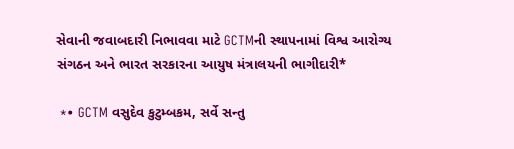સેવાની જવાબદારી નિભાવવા માટે GCTMની સ્થાપનામાં વિશ્વ આરોગ્ય સંગઠન અને ભારત સરકારના આયુષ મંત્રાલયની ભાગીદારી*

 *• GCTM વસુદેવ કુટુમ્બકમ, સર્વે સન્તુ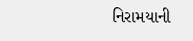નિરામયાની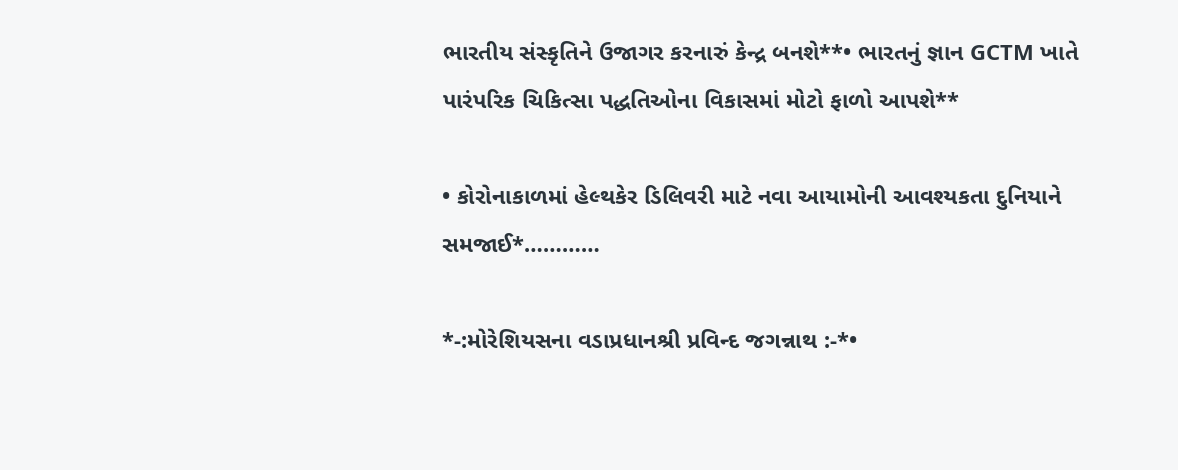ભારતીય સંસ્કૃતિને ઉજાગર કરનારું કેન્દ્ર બનશે**• ભારતનું જ્ઞાન GCTM ખાતે પારંપરિક ચિકિત્સા પદ્ધતિઓના વિકાસમાં મોટો ફાળો આપશે**

• કોરોનાકાળમાં હેલ્થકેર ડિલિવરી માટે નવા આયામોની આવશ્યકતા દુનિયાને સમજાઈ*…………

*-:મોરેશિયસના વડાપ્રધાનશ્રી પ્રવિન્દ જગન્નાથ :-*•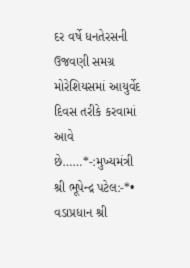દર વર્ષે ધનતેરસની ઉજવણી સમગ્ર મોરેશિયસમાં આયુર્વેદ દિવસ તરીકે કરવામાં આવે છે……*-:મુખ્યમંત્રી શ્રી ભૂપેન્દ્ર પટેલ:-*• વડાપ્રધાન શ્રી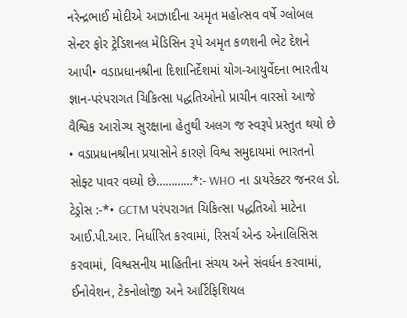નરેન્દ્રભાઈ મોદીએ આઝાદીના અમૃત મહોત્સવ વર્ષે ગ્લોબલ સેન્ટર ફોર ટ્રેડિશનલ મેડિસિન રૂપે અમૃત કળશની ભેટ દેશને આપી• વડાપ્રધાનશ્રીના દિશાનિર્દેશમાં યોગ-આયુર્વેદના ભારતીય જ્ઞાન-પરંપરાગત ચિકિત્સા પદ્ધતિઓનો પ્રાચીન વારસો આજે વૈશ્વિક આરોગ્ય સુરક્ષાના હેતુથી અલગ જ સ્વરૂપે પ્રસ્તુત થયો છે • વડાપ્રધાનશ્રીના પ્રયાસોને કારણે વિશ્વ સમુદાયમાં ભારતનો સોફ્ટ પાવર વધ્યો છે…………*:- WHO ના ડાયરેક્ટર જનરલ ડો. ટેડ્રોસ :-*• GCTM પરંપરાગત ચિકિત્સા પદ્ધતિઓ માટેના આઈ.પી.આર. નિર્ધારિત કરવામાં, રિસર્ચ એન્ડ એનાલિસિસ કરવામાં, વિશ્વસનીય માહિતીના સંચય અને સંવર્ધન કરવામાં, ઈનોવેશન, ટેકનોલોજી અને આર્ટિફિશિયલ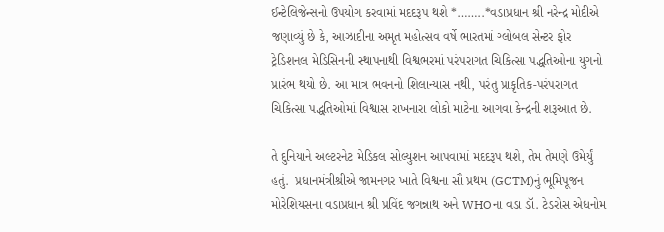ઈન્ટેલિજેન્સનો ઉપયોગ કરવામાં મદદરૂપ થશે *……..*વડાપ્રધાન શ્રી નરેન્દ્ર મોદીએ જણાવ્યું છે કે, આઝાદીના અમૃત મહોત્સવ વર્ષે ભારતમાં ગ્લોબલ સેન્ટર ફોર ટ્રેડિશનલ મેડિસિનની સ્થાપનાથી વિશ્વભરમાં પરંપરાગત ચિકિત્સા પદ્ધતિઓના યુગનો પ્રારંભ થયો છે. આ માત્ર ભવનનો શિલાન્યાસ નથી, પરંતુ પ્રાકૃતિક-પરંપરાગત ચિકિત્સા પદ્ધતિઓમાં વિશ્વાસ રાખનારા લોકો માટેના આગવા કેન્દ્રની શરૂઆત છે.

તે દુનિયાને અલ્ટરનેટ મેડિકલ સોલ્યુશન આપવામાં મદદરૂપ થશે, તેમ તેમણે ઉમેર્યું હતું.  પ્રધાનમંત્રીશ્રીએ જામનગર ખાતે વિશ્વના સૌ પ્રથમ (GCTM)નું ભૂમિપૂજન મોરેશિયસના વડાપ્રધાન શ્રી પ્રવિંદ જગન્નાથ અને WHOના વડા ડૉ. ટેડરોસ એધનોમ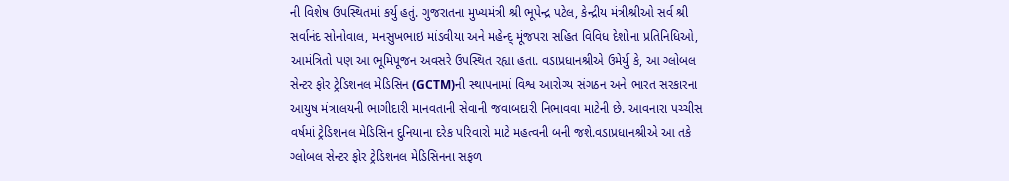ની વિશેષ ઉપસ્થિતમાં કર્યુ હતું. ગુજરાતના મુખ્યમંત્રી શ્રી ભૂપેન્દ્ર પટેલ, કેન્દ્રીય મંત્રીશ્રીઓ સર્વ શ્રી સર્વાનંદ સોનોવાલ, મનસુખભાઇ માંડવીયા અને મહેન્દ્ મૂંજપરા સહિત વિવિધ દેશોના પ્રતિનિધિઓ, આમંત્રિતો પણ આ ભૂમિપૂજન અવસરે ઉપસ્થિત રહ્યા હતા. વડાપ્રધાનશ્રીએ ઉમેર્યુ કે, આ ગ્લોબલ સેન્ટર ફોર ટ્રેડિશનલ મેડિસિન (GCTM)ની સ્થાપનામાં વિશ્વ આરોગ્ય સંગઠન અને ભારત સરકારના આયુષ મંત્રાલયની ભાગીદારી માનવતાની સેવાની જવાબદારી નિભાવવા માટેની છે. આવનારા પચ્ચીસ વર્ષમાં ટ્રેડિશનલ મેડિસિન દુનિયાના દરેક પરિવારો માટે મહત્વની બની જશે.વડાપ્રધાનશ્રીએ આ તકે ગ્લોબલ સેન્ટર ફોર ટ્રેડિશનલ મેડિસિનના સફળ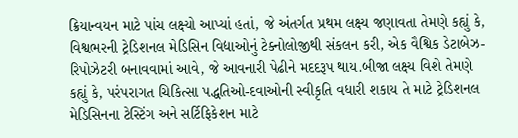ક્રિયાન્વયન માટે પાંચ લક્ષ્યો આપ્યાં હતાં, જે અંતર્ગત પ્રથમ લક્ષ્ય જણાવતા તેમણે કહ્યું કે, વિશ્વભરની ટ્રેડિશનલ મેડિસિન વિદ્યાઓનું ટેક્નોલોજીથી સંકલન કરી, એક વૈશ્વિક ડેટાબેઝ-રિપોઝેટરી બનાવવામાં આવે, જે આવનારી પેઢીને મદદરૂપ થાય.બીજા લક્ષ્ય વિશે તેમણે કહ્યું કે, પરંપરાગત ચિકિત્સા પદ્ધતિઓ-દવાઓની સ્વીકૃતિ વધારી શકાય તે માટે ટ્રેડિશનલ મેડિસિનના ટેસ્ટિંગ અને સર્ટિફિકેશન માટે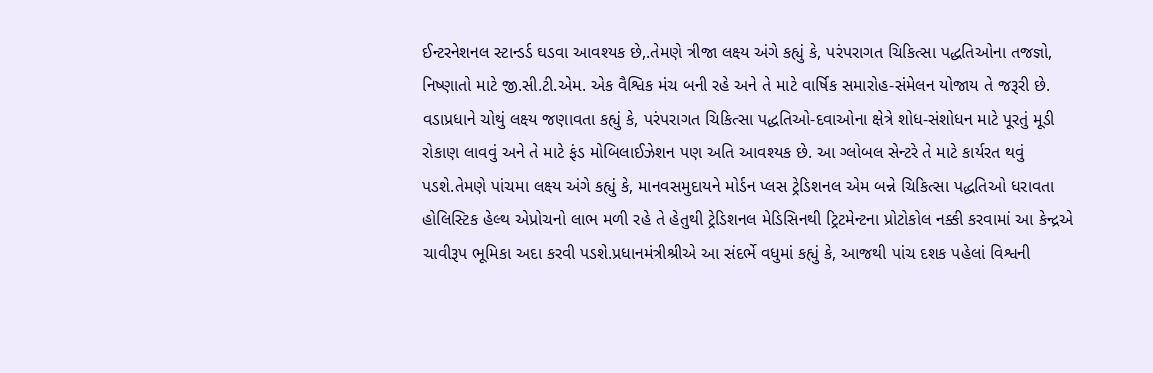ઈન્ટરનેશનલ સ્ટાન્ડર્ડ ઘડવા આવશ્યક છે,.તેમણે ત્રીજા લક્ષ્ય અંગે કહ્યું કે, પરંપરાગત ચિકિત્સા પદ્ધતિઓના તજજ્ઞો, નિષ્ણાતો માટે જી.સી.ટી.એમ. એક વૈશ્વિક મંચ બની રહે અને તે માટે વાર્ષિક સમારોહ-સંમેલન યોજાય તે જરૂરી છે. વડાપ્રધાને ચોથું લક્ષ્ય જણાવતા કહ્યું કે, પરંપરાગત ચિકિત્સા પદ્ધતિઓ-દવાઓના ક્ષેત્રે શોધ-સંશોધન માટે પૂરતું મૂડી રોકાણ લાવવું અને તે માટે ફંડ મોબિલાઈઝેશન પણ અતિ આવશ્યક છે. આ ગ્લોબલ સેન્ટરે તે માટે કાર્યરત થવું પડશે.તેમણે પાંચમા લક્ષ્ય અંગે કહ્યું કે, માનવસમુદાયને મોર્ડન પ્લસ ટ્રેડિશનલ એમ બન્ને ચિકિત્સા પદ્ધતિઓ ધરાવતા હોલિસ્ટિક હેલ્થ એપ્રોચનો લાભ મળી રહે તે હેતુથી ટ્રેડિશનલ મેડિસિનથી ટ્રિટમેન્ટના પ્રોટોકોલ નક્કી કરવામાં આ કેન્દ્રએ ચાવીરૂપ ભૂમિકા અદા કરવી પડશે.પ્રધાનમંત્રીશ્રીએ આ સંદર્ભે વધુમાં કહ્યું કે, આજથી પાંચ દશક પહેલાં વિશ્વની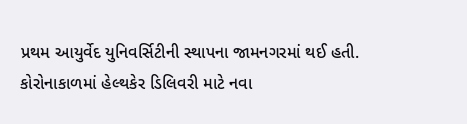પ્રથમ આયુર્વેદ યુનિવર્સિટીની સ્થાપના જામનગરમાં થઈ હતી. કોરોનાકાળમાં હેલ્થકેર ડિલિવરી માટે નવા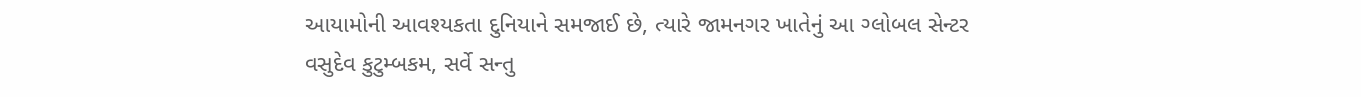આયામોની આવશ્યકતા દુનિયાને સમજાઈ છે, ત્યારે જામનગર ખાતેનું આ ગ્લોબલ સેન્ટર વસુદેવ કુટુમ્બકમ, સર્વે સન્તુ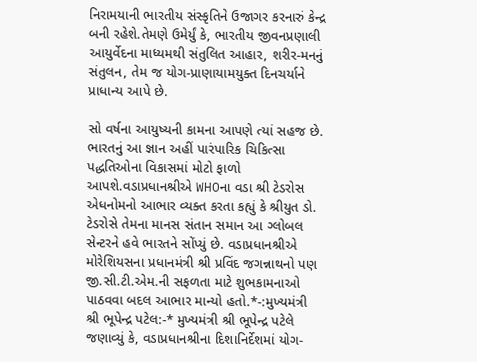નિરામયાની ભારતીય સંસ્કૃતિને ઉજાગર કરનારું કેન્દ્ર બની રહેશે.તેમણે ઉમેર્યું કે, ભારતીય જીવનપ્રણાલી આયુર્વેદના માધ્યમથી સંતુલિત આહાર, શરીર-મનનું સંતુલન, તેમ જ યોગ-પ્રાણાયામયુક્ત દિનચર્યાને પ્રાધાન્ય આપે છે.

સો વર્ષના આયુષ્યની કામના આપણે ત્યાં સહજ છે. ભારતનું આ જ્ઞાન અહીં પારંપારિક ચિકિત્સા પદ્ધતિઓના વિકાસમાં મોટો ફાળો આપશે.વડાપ્રધાનશ્રીએ WHOના વડા શ્રી ટેડરોસ એધનોમનો આભાર વ્યક્ત કરતા કહ્યું કે શ્રીયુત ડો. ટેડરોસે તેમના માનસ સંતાન સમાન આ ગ્લોબલ સેન્ટરને હવે ભારતને સોંપ્યું છે. વડાપ્રધાનશ્રીએ મોરેશિયસના પ્રધાનમંત્રી શ્રી પ્રવિંદ જગન્નાથનો પણ જી.સી.ટી.એમ.ની સફળતા માટે શુભકામનાઓ પાઠવવા બદલ આભાર માન્યો હતો.*-:મુખ્યમંત્રી શ્રી ભૂપેન્દ્ર પટેલ:-* મુખ્યમંત્રી શ્રી ભૂપેન્દ્ર પટેલે જણાવ્યું કે, વડાપ્રધાનશ્રીના દિશાનિર્દેશમાં યોગ-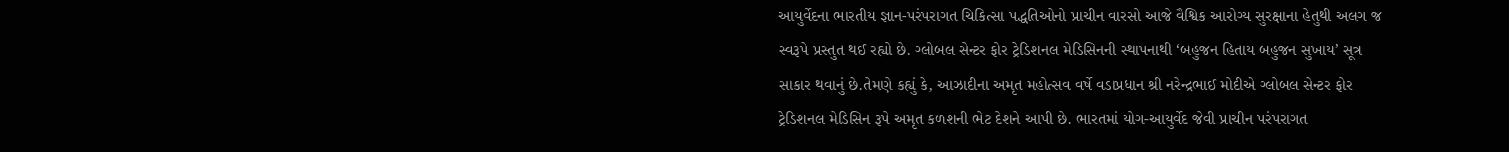આયુર્વેદના ભારતીય જ્ઞાન-પરંપરાગત ચિકિત્સા પદ્ધતિઓનો પ્રાચીન વારસો આજે વૈશ્વિક આરોગ્ય સુરક્ષાના હેતુથી અલગ જ સ્વરૂપે પ્રસ્તુત થઈ રહ્યો છે. ગ્લોબલ સેન્ટર ફોર ટ્રેડિશનલ મેડિસિનની સ્થાપનાથી ‘બહુજન હિતાય બહુજન સુખાય’ સૂત્ર સાકાર થવાનું છે.તેમણે કહ્યું કે, આઝાદીના અમૃત મહોત્સવ વર્ષે વડાપ્રધાન શ્રી નરેન્દ્રભાઈ મોદીએ ગ્લોબલ સેન્ટર ફોર ટ્રેડિશનલ મેડિસિન રૂપે અમૃત કળશની ભેટ દેશને આપી છે. ભારતમાં યોગ-આયુર્વેદ જેવી પ્રાચીન પરંપરાગત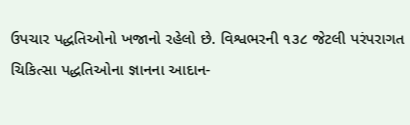ઉપચાર પદ્ધતિઓનો ખજાનો રહેલો છે. વિશ્વભરની ૧૩૮ જેટલી પરંપરાગત ચિકિત્સા પદ્ધતિઓના જ્ઞાનના આદાન-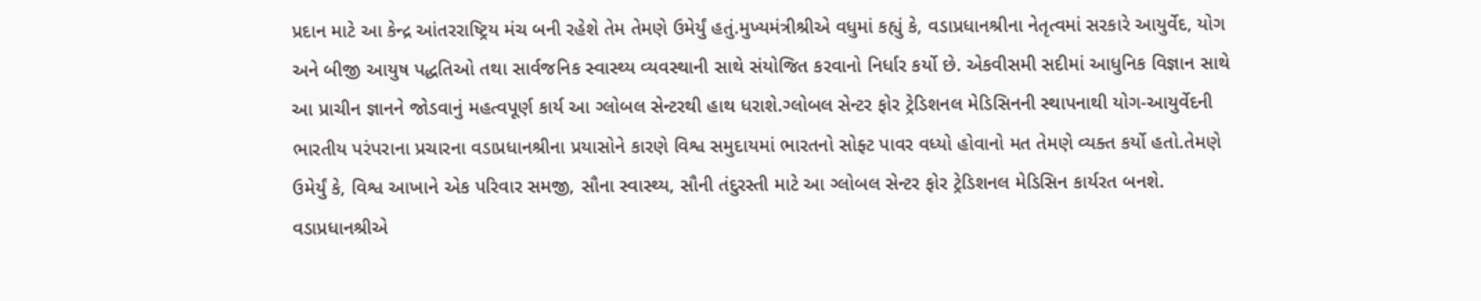પ્રદાન માટે આ કેન્દ્ર આંતરરાષ્ટ્રિય મંચ બની રહેશે તેમ તેમણે ઉમેર્યું હતું.મુખ્યમંત્રીશ્રીએ વધુમાં કહ્યું કે, વડાપ્રધાનશ્રીના નેતૃત્વમાં સરકારે આયુર્વેદ, યોગ અને બીજી આયુષ પદ્ધતિઓ તથા સાર્વજનિક સ્વાસ્થ્ય વ્યવસ્થાની સાથે સંયોજિત કરવાનો નિર્ધાર કર્યો છે. એકવીસમી સદીમાં આધુનિક વિજ્ઞાન સાથે આ પ્રાચીન જ્ઞાનને જોડવાનું મહત્વપૂર્ણ કાર્ય આ ગ્લોબલ સેન્ટરથી હાથ ધરાશે.ગ્લોબલ સેન્ટર ફોર ટ્રેડિશનલ મેડિસિનની સ્થાપનાથી યોગ-આયુર્વેદની ભારતીય પરંપરાના પ્રચારના વડાપ્રધાનશ્રીના પ્રયાસોને કારણે વિશ્વ સમુદાયમાં ભારતનો સોફ્ટ પાવર વધ્યો હોવાનો મત તેમણે વ્યક્ત કર્યો હતો.તેમણે ઉમેર્યું કે, વિશ્વ આખાને એક પરિવાર સમજી, સૌના સ્વાસ્થ્ય, સૌની તંદુરસ્તી માટે આ ગ્લોબલ સેન્ટર ફોર ટ્રેડિશનલ મેડિસિન કાર્યરત બનશે. વડાપ્રધાનશ્રીએ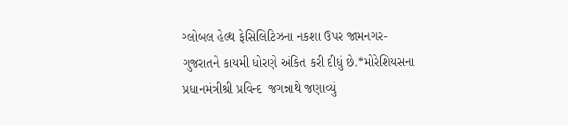ગ્લોબલ હેલ્થ ફેસિલિટિઝના નકશા ઉપર જામનગર-ગુજરાતને કાયમી ધોરણે અંકિત કરી દીધું છે.*મોરેશિયસના પ્રધાનમંત્રીશ્રી પ્રવિન્દ  જગન્નાથે જણાવ્યું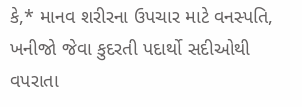કે,* માનવ શરીરના ઉપચાર માટે વનસ્પતિ, ખનીજો જેવા કુદરતી પદાર્થો સદીઓથી વપરાતા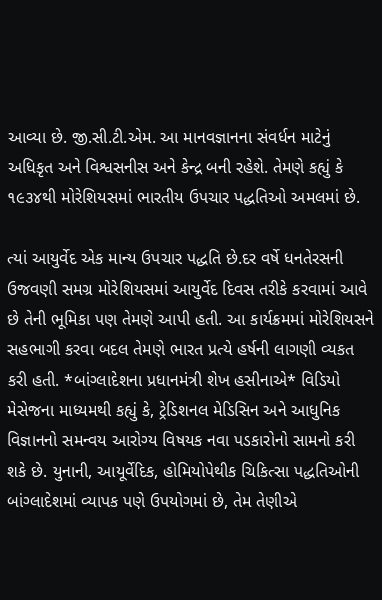આવ્યા છે. જી.સી.ટી.એમ. આ માનવજ્ઞાનના સંવર્ધન માટેનું અધિકૃત અને વિશ્વસનીસ અને કેન્દ્ર બની રહેશે. તેમણે કહ્યું કે ૧૯૩૪થી મોરેશિયસમાં ભારતીય ઉપચાર પદ્ધતિઓ અમલમાં છે.

ત્યાં આયુર્વેદ એક માન્ય ઉપચાર પદ્ધતિ છે.દર વર્ષે ધનતેરસની ઉજવણી સમગ્ર મોરેશિયસમાં આયુર્વેદ દિવસ તરીકે કરવામાં આવે છે તેની ભૂમિકા પણ તેમણે આપી હતી. આ કાર્યક્રમમાં મોરેશિયસને સહભાગી કરવા બદલ તેમણે ભારત પ્રત્યે હર્ષની લાગણી વ્યકત કરી હતી. *બાંગ્લાદેશના પ્રધાનમંત્રી શેખ હસીનાએ* વિડિયો મેસેજના માધ્યમથી કહ્યું કે, ટ્રેડિશનલ મેડિસિન અને આધુનિક વિજ્ઞાનનો સમન્વય આરોગ્ય વિષયક નવા પડકારોનો સામનો કરી શકે છે. યુનાની, આયૂર્વેદિક, હોમિયોપેથીક ચિકિત્સા પદ્ધતિઓની બાંગ્લાદેશમાં વ્યાપક પણે ઉપયોગમાં છે, તેમ તેણીએ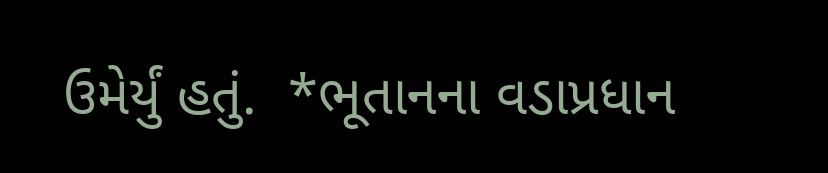ઉમેર્યું હતું.  *ભૂતાનના વડાપ્રધાન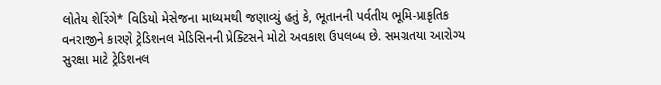લોતેય શેરિંગે* વિડિયો મેસેજના માધ્યમથી જણાવ્યું હતું કે, ભૂતાનની પર્વતીય ભૂમિ-પ્રાકૃતિક વનરાજીને કારણે ટ્રેડિશનલ મેડિસિનની પ્રેક્ટિસને મોટો અવકાશ ઉપલબ્ધ છે. સમગ્રતયા આરોગ્ય સુરક્ષા માટે ટ્રેડિશનલ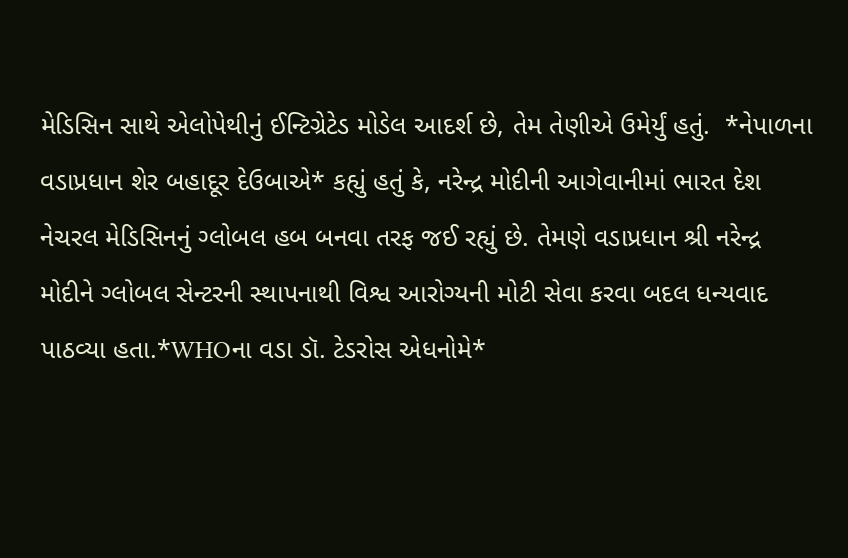મેડિસિન સાથે એલોપેથીનું ઈન્ટિગ્રેટેડ મોડેલ આદર્શ છે, તેમ તેણીએ ઉમેર્યું હતું.  *નેપાળના વડાપ્રધાન શેર બહાદૂર દેઉબાએ* કહ્યું હતું કે, નરેન્દ્ર મોદીની આગેવાનીમાં ભારત દેશ નેચરલ મેડિસિનનું ગ્લોબલ હબ બનવા તરફ જઈ રહ્યું છે. તેમણે વડાપ્રધાન શ્રી નરેન્દ્ર મોદીને ગ્લોબલ સેન્ટરની સ્થાપનાથી વિશ્વ આરોગ્યની મોટી સેવા કરવા બદલ ધન્યવાદ પાઠવ્યા હતા.*WHOના વડા ડૉ. ટેડરોસ એધનોમે*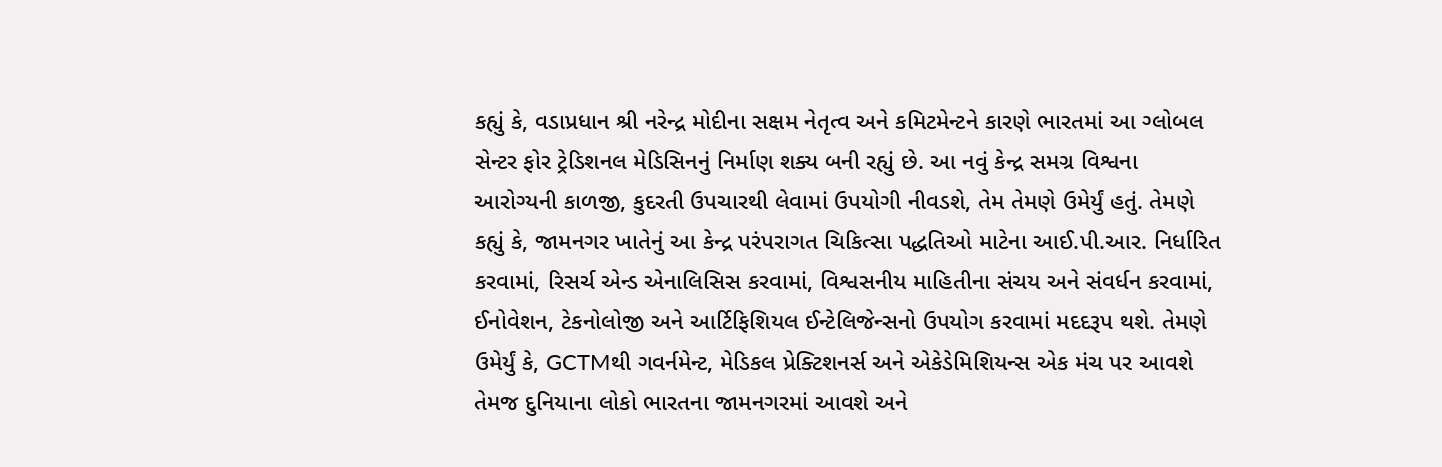કહ્યું કે, વડાપ્રધાન શ્રી નરેન્દ્ર મોદીના સક્ષમ નેતૃત્વ અને કમિટમેન્ટને કારણે ભારતમાં આ ગ્લોબલ સેન્ટર ફોર ટ્રેડિશનલ મેડિસિનનું નિર્માણ શક્ય બની રહ્યું છે. આ નવું કેન્દ્ર સમગ્ર વિશ્વના આરોગ્યની કાળજી, કુદરતી ઉપચારથી લેવામાં ઉપયોગી નીવડશે, તેમ તેમણે ઉમેર્યું હતું. તેમણે કહ્યું કે, જામનગર ખાતેનું આ કેન્દ્ર પરંપરાગત ચિકિત્સા પદ્ધતિઓ માટેના આઈ.પી.આર. નિર્ધારિત કરવામાં, રિસર્ચ એન્ડ એનાલિસિસ કરવામાં, વિશ્વસનીય માહિતીના સંચય અને સંવર્ધન કરવામાં, ઈનોવેશન, ટેકનોલોજી અને આર્ટિફિશિયલ ઈન્ટેલિજેન્સનો ઉપયોગ કરવામાં મદદરૂપ થશે. તેમણે ઉમેર્યું કે, GCTMથી ગવર્નમેન્ટ, મેડિકલ પ્રેક્ટિશનર્સ અને એકેડેમિશિયન્સ એક મંચ પર આવશે તેમજ દુનિયાના લોકો ભારતના જામનગરમાં આવશે અને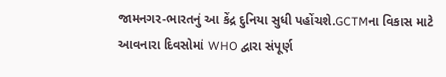જામનગર-ભારતનું આ કેંદ્ર દુનિયા સુધી પહોંચશે.GCTMના વિકાસ માટે આવનારા દિવસોમાં WHO દ્વારા સંપૂર્ણ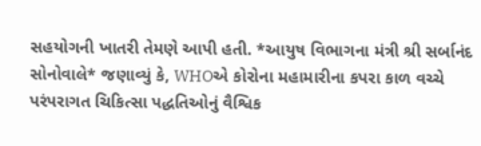સહયોગની ખાતરી તેમણે આપી હતી. *આયુષ વિભાગના મંત્રી શ્રી સર્બાનંદ સોનોવાલે* જણાવ્યું કે, WHOએ કોરોના મહામારીના કપરા કાળ વચ્ચે પરંપરાગત ચિકિત્સા પદ્ધતિઓનું વૈશ્વિક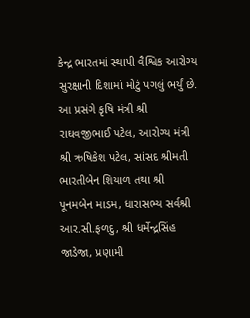કેન્દ્ર ભારતમાં સ્થાપી વૈશ્વિક આરોગ્ય સુરક્ષાની દિશામાં મોટું પગલું ભર્યું છે. આ પ્રસંગે કૃષિ મંત્રી શ્રી રાઘવજીભાઈ પટેલ, આરોગ્ય મંત્રી શ્રી ઋષિકેશ પટેલ, સાંસદ શ્રીમતી ભારતીબેન શિયાળ તથા શ્રી પૂનમબેન માડમ, ધારાસભ્ય સર્વશ્રી આર.સી.ફળદુ, શ્રી ધર્મેન્દ્રસિંહ જાડેજા, પ્રણામી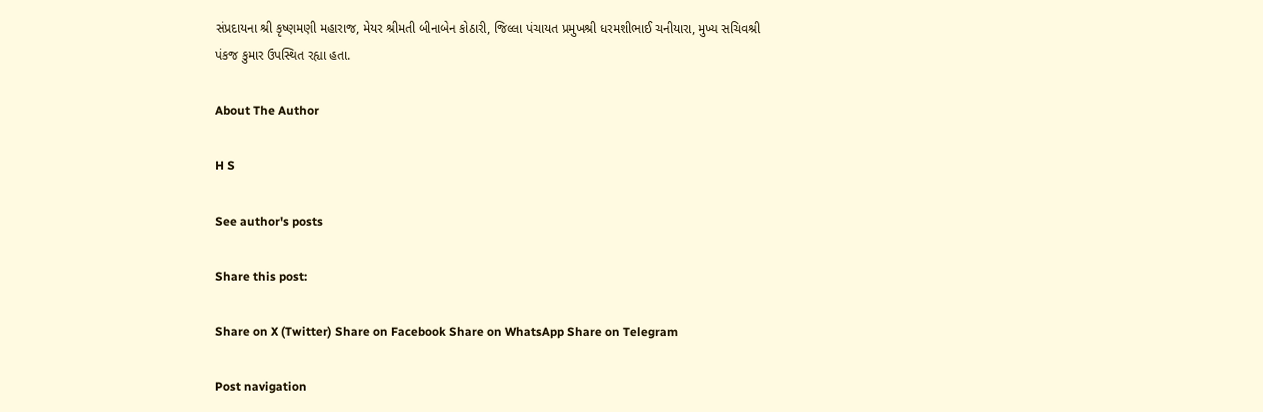સંપ્રદાયના શ્રી કૃષ્ણમણી મહારાજ, મેયર શ્રીમતી બીનાબેન કોઠારી, જિલ્લા પંચાયત પ્રમુખશ્રી ધરમશીભાઈ ચનીયારા, મુખ્ય સચિવશ્રી પંકજ કુમાર ઉપસ્થિત રહ્યા હતા.

About The Author

H S

See author's posts

Share this post:

Share on X (Twitter) Share on Facebook Share on WhatsApp Share on Telegram

Post navigation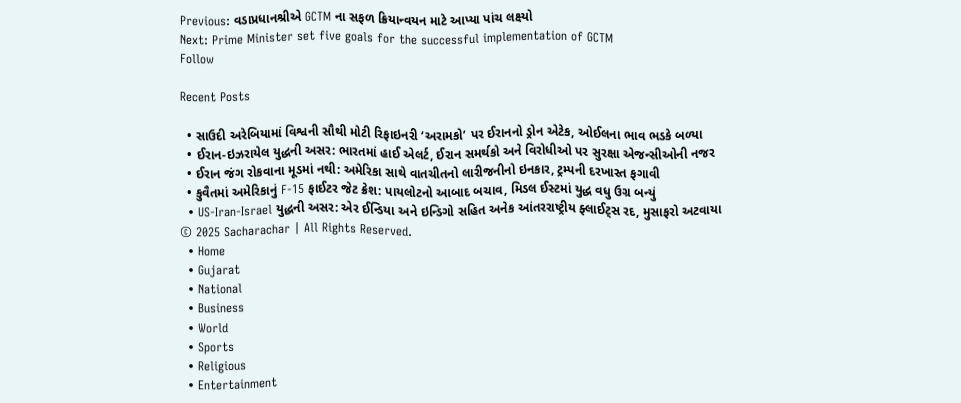Previous: વડાપ્રધાનશ્રીએ GCTM ના સફળ ક્રિયાન્વયન માટે આપ્યા પાંચ લક્ષ્યો
Next: Prime Minister set five goals for the successful implementation of GCTM
Follow

Recent Posts

  • સાઉદી અરેબિયામાં વિશ્વની સૌથી મોટી રિફાઇનરી ‘અરામકો’ પર ઈરાનનો ડ્રોન એટેક, ઓઈલના ભાવ ભડકે બળ્યા
  • ઈરાન-ઇઝરાયેલ યુદ્ધની અસર: ભારતમાં હાઈ એલર્ટ, ઈરાન સમર્થકો અને વિરોધીઓ પર સુરક્ષા એજન્સીઓની નજર
  • ઈરાન જંગ રોકવાના મૂડમાં નથી: અમેરિકા સાથે વાતચીતનો લારીજનીનો ઇનકાર, ટ્રમ્પની દરખાસ્ત ફગાવી
  • કુવૈતમાં અમેરિકાનું F-15 ફાઈટર જેટ ક્રેશ: પાયલોટનો આબાદ બચાવ, મિડલ ઈસ્ટમાં યુદ્ધ વધુ ઉગ્ર બન્યું
  • US-Iran-Israel યુદ્ધની અસર: એર ઈન્ડિયા અને ઇન્ડિગો સહિત અનેક આંતરરાષ્ટ્રીય ફ્લાઈટ્સ રદ, મુસાફરો અટવાયા
© 2025 Sacharachar | All Rights Reserved.
  • Home
  • Gujarat
  • National
  • Business
  • World
  • Sports
  • Religious
  • Entertainment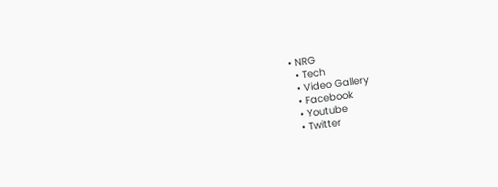• NRG
  • Tech
  • Video Gallery
  • Facebook
  • Youtube
  • Twitter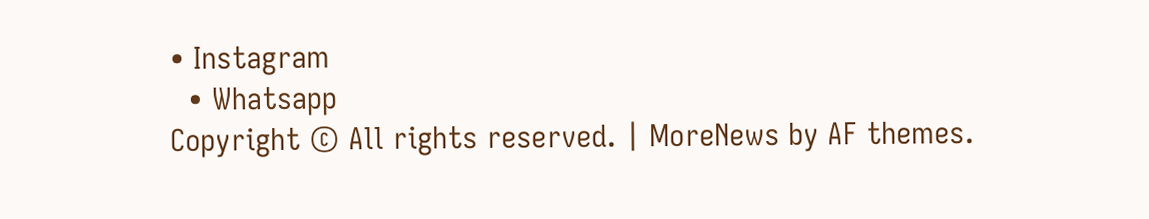• Instagram
  • Whatsapp
Copyright © All rights reserved. | MoreNews by AF themes.